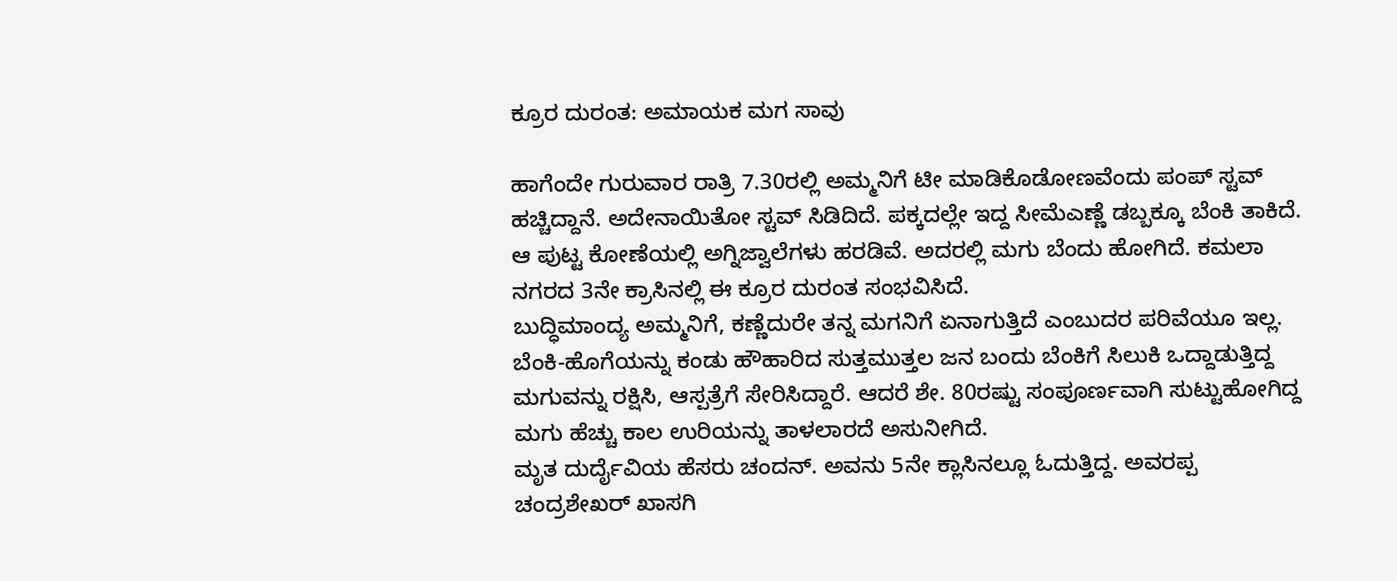ಕ್ರೂರ ದುರಂತ: ಅಮಾಯಕ ಮಗ ಸಾವು

ಹಾಗೆಂದೇ ಗುರುವಾರ ರಾತ್ರಿ 7.30ರಲ್ಲಿ ಅಮ್ಮನಿಗೆ ಟೀ ಮಾಡಿಕೊಡೋಣವೆಂದು ಪಂಪ್ ಸ್ಟವ್ ಹಚ್ಚಿದ್ದಾನೆ. ಅದೇನಾಯಿತೋ ಸ್ಟವ್ ಸಿಡಿದಿದೆ. ಪಕ್ಕದಲ್ಲೇ ಇದ್ದ ಸೀಮೆಎಣ್ಣೆ ಡಬ್ಬಕ್ಕೂ ಬೆಂಕಿ ತಾಕಿದೆ. ಆ ಪುಟ್ಟ ಕೋಣೆಯಲ್ಲಿ ಅಗ್ನಿಜ್ವಾಲೆಗಳು ಹರಡಿವೆ. ಅದರಲ್ಲಿ ಮಗು ಬೆಂದು ಹೋಗಿದೆ. ಕಮಲಾ ನಗರದ 3ನೇ ಕ್ರಾಸಿನಲ್ಲಿ ಈ ಕ್ರೂರ ದುರಂತ ಸಂಭವಿಸಿದೆ.
ಬುದ್ಧಿಮಾಂದ್ಯ ಅಮ್ಮನಿಗೆ, ಕಣ್ಣೆದುರೇ ತನ್ನ ಮಗನಿಗೆ ಏನಾಗುತ್ತಿದೆ ಎಂಬುದರ ಪರಿವೆಯೂ ಇಲ್ಲ. ಬೆಂಕಿ-ಹೊಗೆಯನ್ನು ಕಂಡು ಹೌಹಾರಿದ ಸುತ್ತಮುತ್ತಲ ಜನ ಬಂದು ಬೆಂಕಿಗೆ ಸಿಲುಕಿ ಒದ್ದಾಡುತ್ತಿದ್ದ ಮಗುವನ್ನು ರಕ್ಷಿಸಿ, ಆಸ್ಪತ್ರೆಗೆ ಸೇರಿಸಿದ್ದಾರೆ. ಆದರೆ ಶೇ. 80ರಷ್ಟು ಸಂಪೂರ್ಣವಾಗಿ ಸುಟ್ಟುಹೋಗಿದ್ದ ಮಗು ಹೆಚ್ಚು ಕಾಲ ಉರಿಯನ್ನು ತಾಳಲಾರದೆ ಅಸುನೀಗಿದೆ.
ಮೃತ ದುರ್ದೈವಿಯ ಹೆಸರು ಚಂದನ್. ಅವನು 5ನೇ ಕ್ಲಾಸಿನಲ್ಲೂ ಓದುತ್ತಿದ್ದ. ಅವರಪ್ಪ ಚಂದ್ರಶೇಖರ್ ಖಾಸಗಿ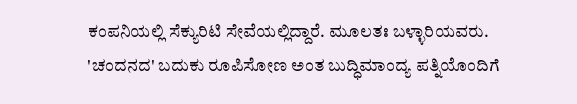ಕಂಪನಿಯಲ್ಲಿ ಸೆಕ್ಯುರಿಟಿ ಸೇವೆಯಲ್ಲಿದ್ದಾರೆ. ಮೂಲತಃ ಬಳ್ಳಾರಿಯವರು. 'ಚಂದನದ' ಬದುಕು ರೂಪಿಸೋಣ ಅಂತ ಬುದ್ಧಿಮಾಂದ್ಯ ಪತ್ನಿಯೊಂದಿಗೆ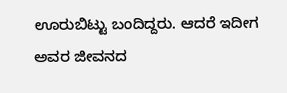ಊರುಬಿಟ್ಟು ಬಂದಿದ್ದರು. ಆದರೆ ಇದೀಗ ಅವರ ಜೀವನದ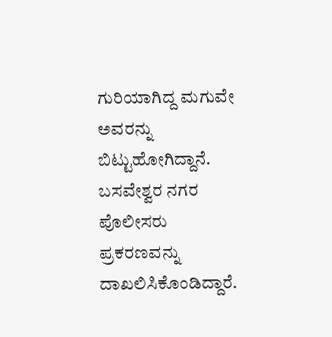ಗುರಿಯಾಗಿದ್ದ ಮಗುವೇ ಅವರನ್ನು ಬಿಟ್ಟುಹೋಗಿದ್ದಾನೆ. ಬಸವೇಶ್ವರ ನಗರ ಪೊಲೀಸರು ಪ್ರಕರಣವನ್ನು ದಾಖಲಿಸಿಕೊಂಡಿದ್ದಾರೆ.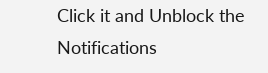Click it and Unblock the Notifications